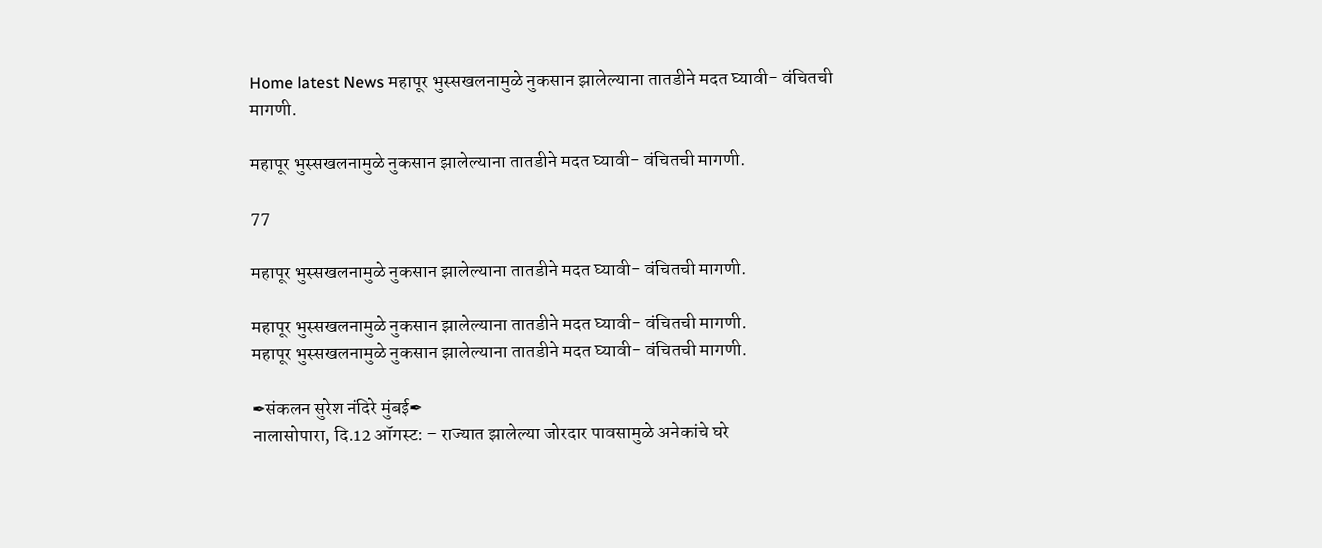Home latest News महापूर भुस्सखलनामुळे नुकसान झालेल्याना तातडीने मदत घ्यावी- वंचितची मागणी.

महापूर भुस्सखलनामुळे नुकसान झालेल्याना तातडीने मदत घ्यावी- वंचितची मागणी.

77

महापूर भुस्सखलनामुळे नुकसान झालेल्याना तातडीने मदत घ्यावी- वंचितची मागणी.

महापूर भुस्सखलनामुळे नुकसान झालेल्याना तातडीने मदत घ्यावी- वंचितची मागणी.
महापूर भुस्सखलनामुळे नुकसान झालेल्याना तातडीने मदत घ्यावी- वंचितची मागणी.

✒संकलन सुरेश नंदिरे मुंबई✒
नालासोपारा, दि.12 ऑगस्ट: – राज्यात झालेल्या जोरदार पावसामुळे अनेकांचे घरे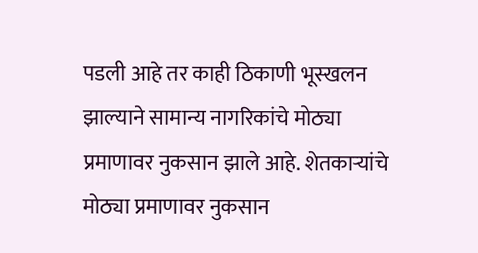पडली आहे तर काही ठिकाणी भूस्खलन झाल्याने सामान्य नागरिकांचे मोठ्या प्रमाणावर नुकसान झाले आहे. शेतकाऱ्यांचे मोठ्या प्रमाणावर नुकसान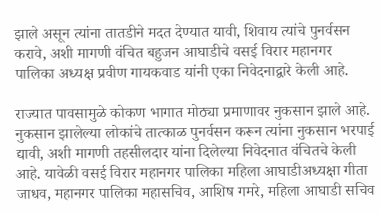झाले असून त्यांना तातडीने मदत देण्यात यावी, शिवाय त्यांचे पुनर्वसन करावे, अशी मागणी वंचित बहुजन आघाडीचे वसई विरार महानगर पालिका अध्यक्ष प्रवीण गायकवाड यांनी एका निवेदनाद्वारे केली आहे.

राज्यात पावसामुळे कोकण भागात मोठ्या प्रमाणावर नुकसान झाले आहे. नुकसान झालेल्या लोकांचे तात्काळ पुनर्वसन करून त्यांना नुकसान भरपाई द्यावी, अशी मागणी तहसीलदार यांना दिलेल्या निवेदनात वंचितचे केली आहे. यावेळी वसई विरार महानगर पालिका महिला आघाडीअध्यक्षा गीता जाधव, महानगर पालिका महासचिव, आशिष गमरे, महिला आघाडी सचिव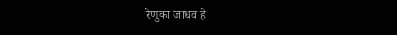रेणुका जाधव हे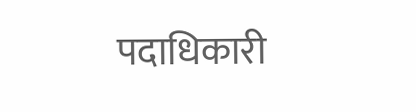पदाधिकारी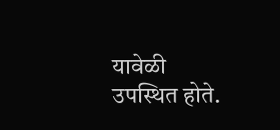यावेळी उपस्थित होते.